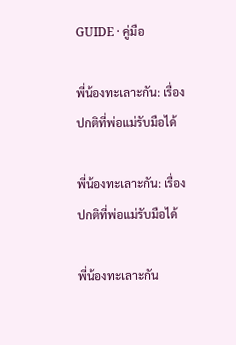GUIDE · คู่มือ

พี่น้องทะเลาะกัน: เรื่องปกติที่พ่อแม่รับมือได้

พี่น้องทะเลาะกัน: เรื่องปกติที่พ่อแม่รับมือได้

พี่น้องทะเลาะกัน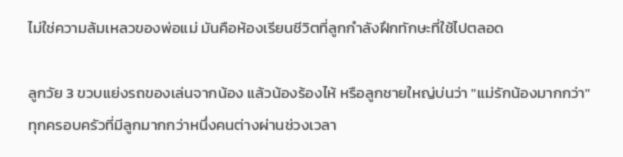ไม่ใช่ความล้มเหลวของพ่อแม่ มันคือห้องเรียนชีวิตที่ลูกกำลังฝึกทักษะที่ใช้ไปตลอด

ลูกวัย 3 ขวบแย่งรถของเล่นจากน้อง แล้วน้องร้องไห้ หรือลูกชายใหญ่บ่นว่า "แม่รักน้องมากกว่า" ทุกครอบครัวที่มีลูกมากกว่าหนึ่งคนต่างผ่านช่วงเวลา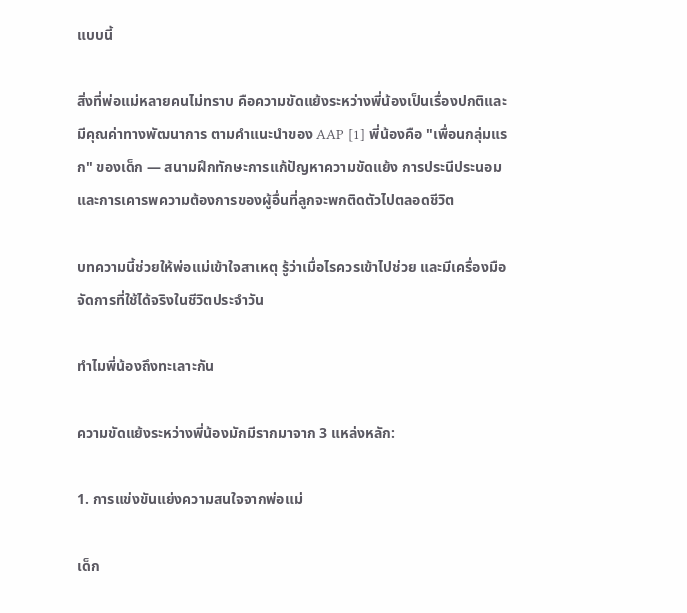แบบนี้

สิ่งที่พ่อแม่หลายคนไม่ทราบ คือความขัดแย้งระหว่างพี่น้องเป็นเรื่องปกติและมีคุณค่าทางพัฒนาการ ตามคำแนะนำของ AAP [1] พี่น้องคือ "เพื่อนกลุ่มแรก" ของเด็ก — สนามฝึกทักษะการแก้ปัญหาความขัดแย้ง การประนีประนอม และการเคารพความต้องการของผู้อื่นที่ลูกจะพกติดตัวไปตลอดชีวิต

บทความนี้ช่วยให้พ่อแม่เข้าใจสาเหตุ รู้ว่าเมื่อไรควรเข้าไปช่วย และมีเครื่องมือจัดการที่ใช้ได้จริงในชีวิตประจำวัน

ทำไมพี่น้องถึงทะเลาะกัน

ความขัดแย้งระหว่างพี่น้องมักมีรากมาจาก 3 แหล่งหลัก:

1. การแข่งขันแย่งความสนใจจากพ่อแม่

เด็ก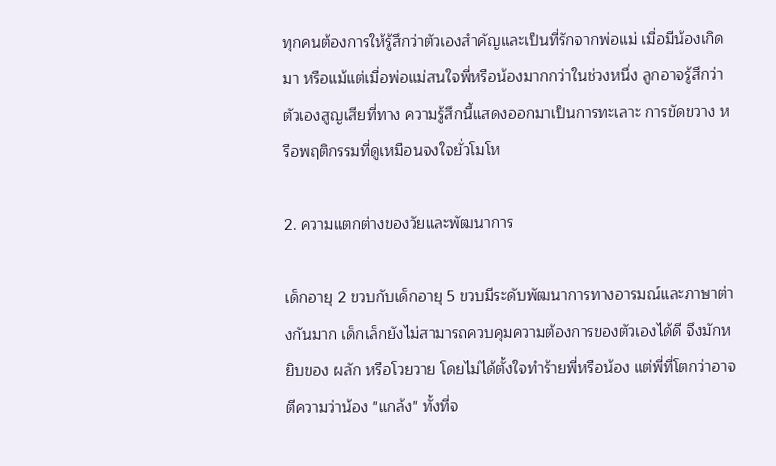ทุกคนต้องการให้รู้สึกว่าตัวเองสำคัญและเป็นที่รักจากพ่อแม่ เมื่อมีน้องเกิดมา หรือแม้แต่เมื่อพ่อแม่สนใจพี่หรือน้องมากกว่าในช่วงหนึ่ง ลูกอาจรู้สึกว่าตัวเองสูญเสียที่ทาง ความรู้สึกนี้แสดงออกมาเป็นการทะเลาะ การขัดขวาง หรือพฤติกรรมที่ดูเหมือนจงใจยั่วโมโห

2. ความแตกต่างของวัยและพัฒนาการ

เด็กอายุ 2 ขวบกับเด็กอายุ 5 ขวบมีระดับพัฒนาการทางอารมณ์และภาษาต่างกันมาก เด็กเล็กยังไม่สามารถควบคุมความต้องการของตัวเองได้ดี จึงมักหยิบของ ผลัก หรือโวยวาย โดยไม่ได้ตั้งใจทำร้ายพี่หรือน้อง แต่พี่ที่โตกว่าอาจตีความว่าน้อง "แกล้ง" ทั้งที่จ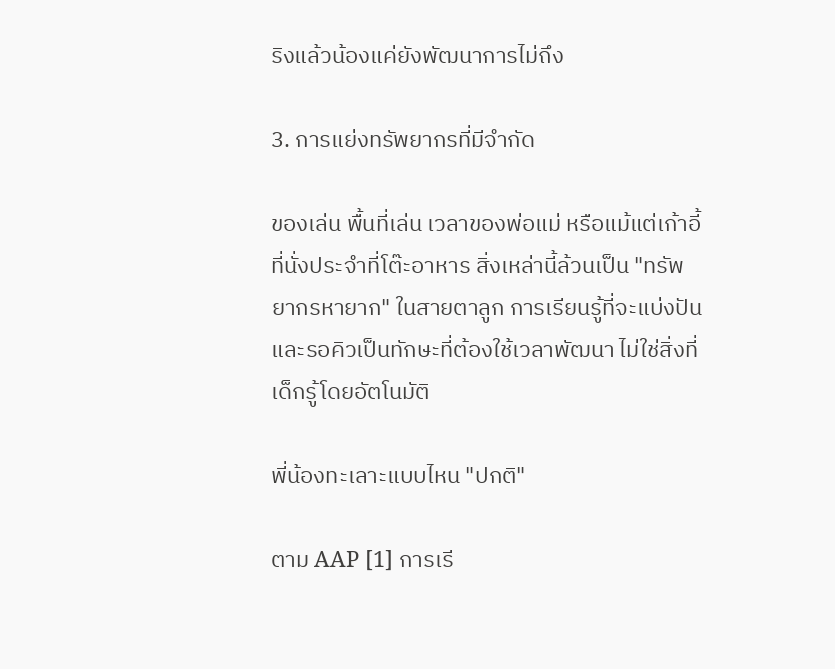ริงแล้วน้องแค่ยังพัฒนาการไม่ถึง

3. การแย่งทรัพยากรที่มีจำกัด

ของเล่น พื้นที่เล่น เวลาของพ่อแม่ หรือแม้แต่เก้าอี้ที่นั่งประจำที่โต๊ะอาหาร สิ่งเหล่านี้ล้วนเป็น "ทรัพยากรหายาก" ในสายตาลูก การเรียนรู้ที่จะแบ่งปันและรอคิวเป็นทักษะที่ต้องใช้เวลาพัฒนา ไม่ใช่สิ่งที่เด็กรู้โดยอัตโนมัติ

พี่น้องทะเลาะแบบไหน "ปกติ"

ตาม AAP [1] การเรี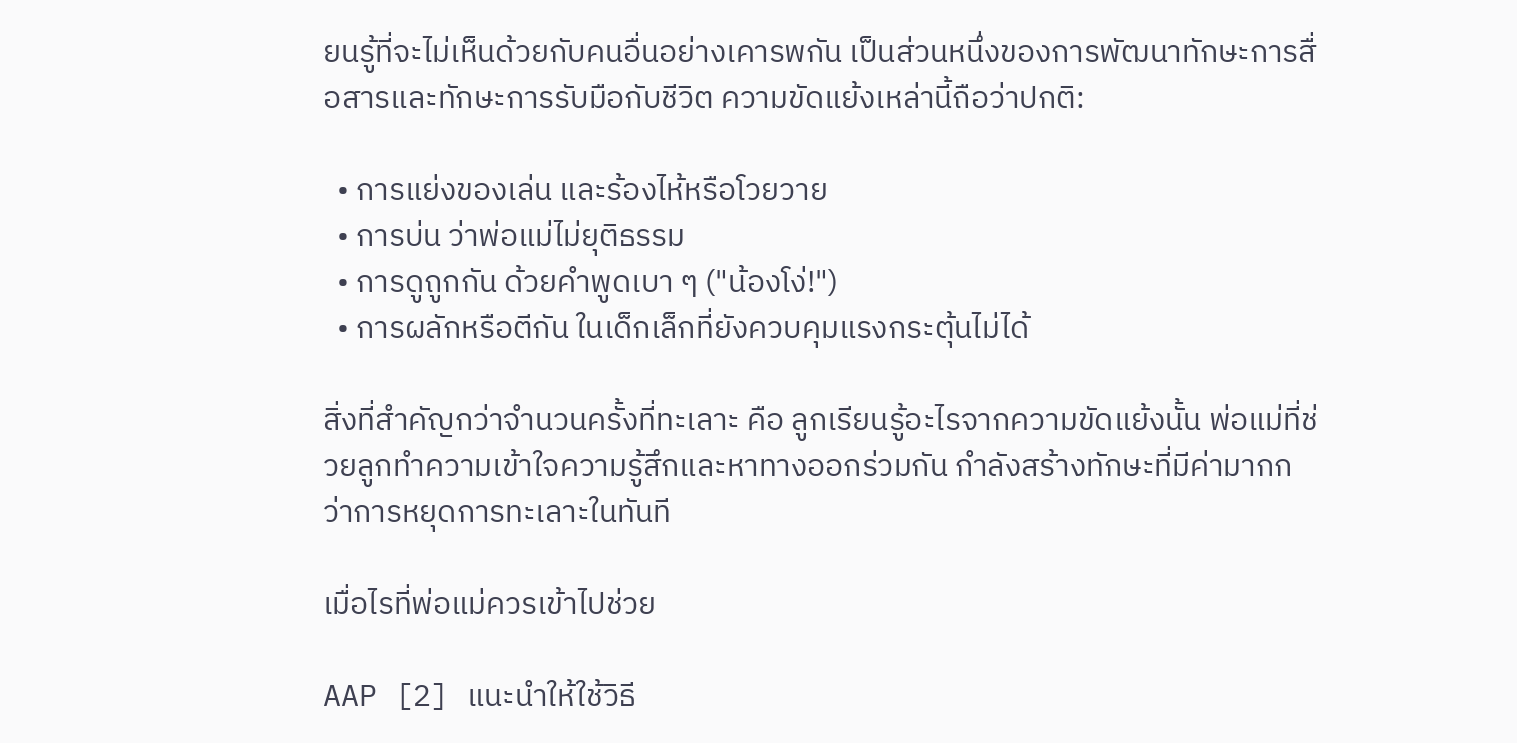ยนรู้ที่จะไม่เห็นด้วยกับคนอื่นอย่างเคารพกัน เป็นส่วนหนึ่งของการพัฒนาทักษะการสื่อสารและทักษะการรับมือกับชีวิต ความขัดแย้งเหล่านี้ถือว่าปกติ:

  • การแย่งของเล่น และร้องไห้หรือโวยวาย
  • การบ่น ว่าพ่อแม่ไม่ยุติธรรม
  • การดูถูกกัน ด้วยคำพูดเบา ๆ ("น้องโง่!")
  • การผลักหรือตีกัน ในเด็กเล็กที่ยังควบคุมแรงกระตุ้นไม่ได้

สิ่งที่สำคัญกว่าจำนวนครั้งที่ทะเลาะ คือ ลูกเรียนรู้อะไรจากความขัดแย้งนั้น พ่อแม่ที่ช่วยลูกทำความเข้าใจความรู้สึกและหาทางออกร่วมกัน กำลังสร้างทักษะที่มีค่ามากกว่าการหยุดการทะเลาะในทันที

เมื่อไรที่พ่อแม่ควรเข้าไปช่วย

AAP [2] แนะนำให้ใช้วิธี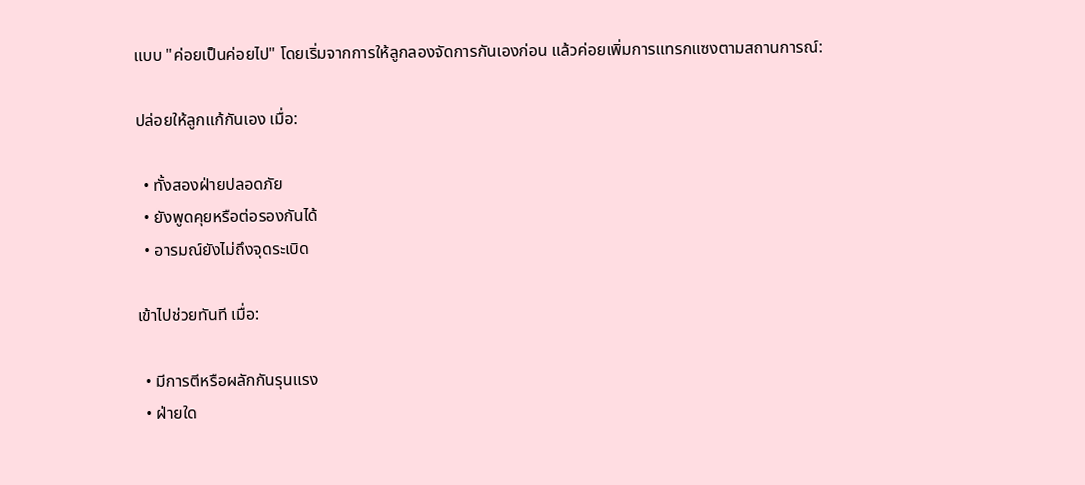แบบ "ค่อยเป็นค่อยไป" โดยเริ่มจากการให้ลูกลองจัดการกันเองก่อน แล้วค่อยเพิ่มการแทรกแซงตามสถานการณ์:

ปล่อยให้ลูกแก้กันเอง เมื่อ:

  • ทั้งสองฝ่ายปลอดภัย
  • ยังพูดคุยหรือต่อรองกันได้
  • อารมณ์ยังไม่ถึงจุดระเบิด

เข้าไปช่วยทันที เมื่อ:

  • มีการตีหรือผลักกันรุนแรง
  • ฝ่ายใด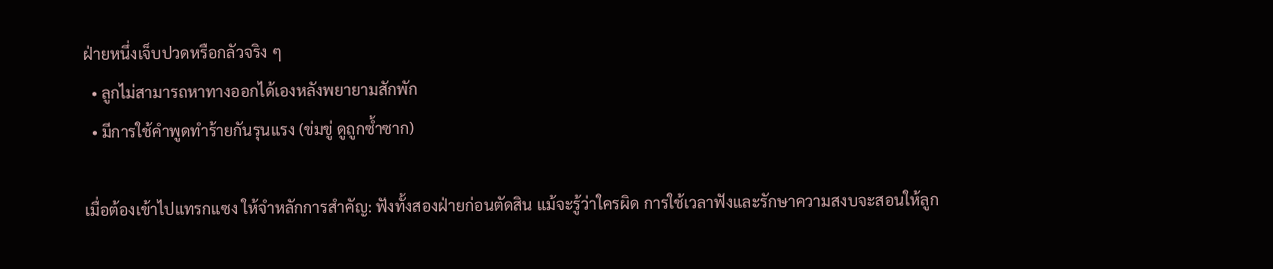ฝ่ายหนึ่งเจ็บปวดหรือกลัวจริง ๆ
  • ลูกไม่สามารถหาทางออกได้เองหลังพยายามสักพัก
  • มีการใช้คำพูดทำร้ายกันรุนแรง (ข่มขู่ ดูถูกซ้ำซาก)

เมื่อต้องเข้าไปแทรกแซง ให้จำหลักการสำคัญ: ฟังทั้งสองฝ่ายก่อนตัดสิน แม้จะรู้ว่าใครผิด การใช้เวลาฟังและรักษาความสงบจะสอนให้ลูก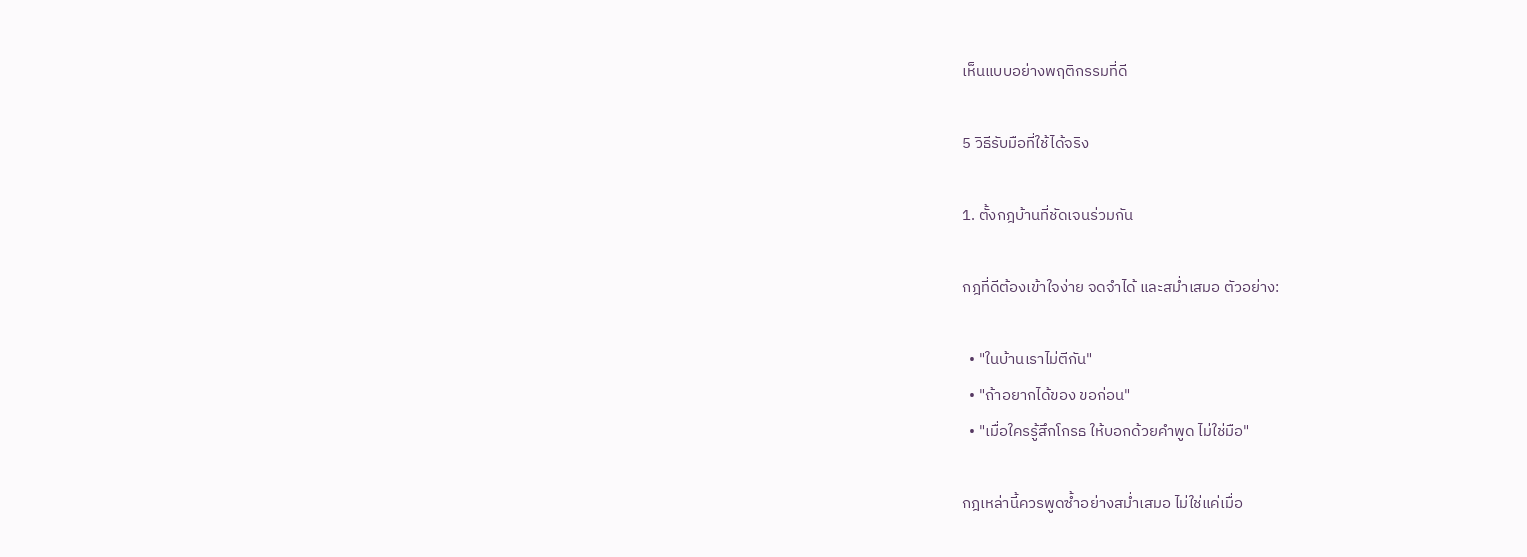เห็นแบบอย่างพฤติกรรมที่ดี

5 วิธีรับมือที่ใช้ได้จริง

1. ตั้งกฎบ้านที่ชัดเจนร่วมกัน

กฎที่ดีต้องเข้าใจง่าย จดจำได้ และสม่ำเสมอ ตัวอย่าง:

  • "ในบ้านเราไม่ตีกัน"
  • "ถ้าอยากได้ของ ขอก่อน"
  • "เมื่อใครรู้สึกโกรธ ให้บอกด้วยคำพูด ไม่ใช่มือ"

กฎเหล่านี้ควรพูดซ้ำอย่างสม่ำเสมอ ไม่ใช่แค่เมื่อ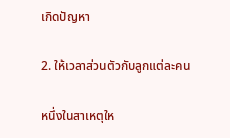เกิดปัญหา

2. ให้เวลาส่วนตัวกับลูกแต่ละคน

หนึ่งในสาเหตุให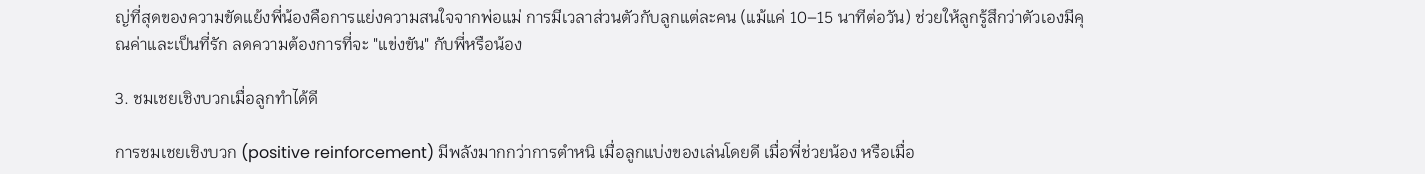ญ่ที่สุดของความขัดแย้งพี่น้องคือการแย่งความสนใจจากพ่อแม่ การมีเวลาส่วนตัวกับลูกแต่ละคน (แม้แค่ 10–15 นาทีต่อวัน) ช่วยให้ลูกรู้สึกว่าตัวเองมีคุณค่าและเป็นที่รัก ลดความต้องการที่จะ "แข่งขัน" กับพี่หรือน้อง

3. ชมเชยเชิงบวกเมื่อลูกทำได้ดี

การชมเชยเชิงบวก (positive reinforcement) มีพลังมากกว่าการตำหนิ เมื่อลูกแบ่งของเล่นโดยดี เมื่อพี่ช่วยน้อง หรือเมื่อ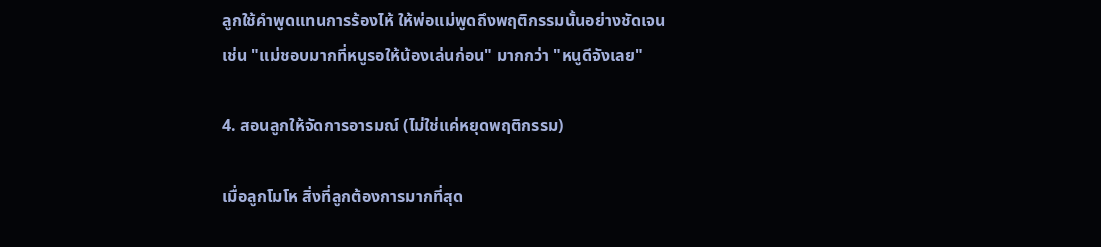ลูกใช้คำพูดแทนการร้องไห้ ให้พ่อแม่พูดถึงพฤติกรรมนั้นอย่างชัดเจน เช่น "แม่ชอบมากที่หนูรอให้น้องเล่นก่อน" มากกว่า "หนูดีจังเลย"

4. สอนลูกให้จัดการอารมณ์ (ไม่ใช่แค่หยุดพฤติกรรม)

เมื่อลูกโมโห สิ่งที่ลูกต้องการมากที่สุด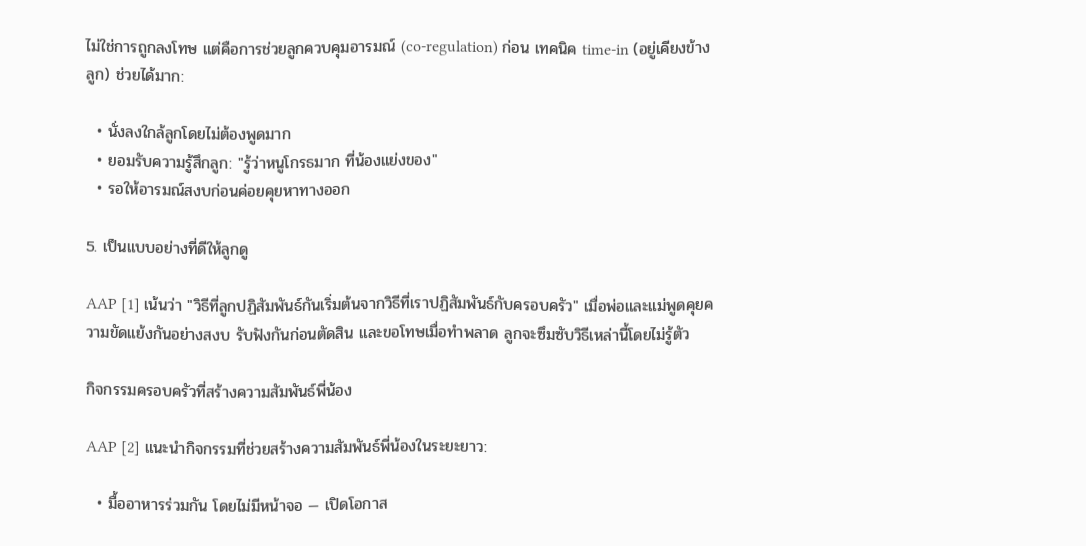ไม่ใช่การถูกลงโทษ แต่คือการช่วยลูกควบคุมอารมณ์ (co-regulation) ก่อน เทคนิค time-in (อยู่เคียงข้างลูก) ช่วยได้มาก:

  • นั่งลงใกล้ลูกโดยไม่ต้องพูดมาก
  • ยอมรับความรู้สึกลูก: "รู้ว่าหนูโกรธมาก ที่น้องแย่งของ"
  • รอให้อารมณ์สงบก่อนค่อยคุยหาทางออก

5. เป็นแบบอย่างที่ดีให้ลูกดู

AAP [1] เน้นว่า "วิธีที่ลูกปฏิสัมพันธ์กันเริ่มต้นจากวิธีที่เราปฏิสัมพันธ์กับครอบครัว" เมื่อพ่อและแม่พูดคุยความขัดแย้งกันอย่างสงบ รับฟังกันก่อนตัดสิน และขอโทษเมื่อทำพลาด ลูกจะซึมซับวิธีเหล่านี้โดยไม่รู้ตัว

กิจกรรมครอบครัวที่สร้างความสัมพันธ์พี่น้อง

AAP [2] แนะนำกิจกรรมที่ช่วยสร้างความสัมพันธ์พี่น้องในระยะยาว:

  • มื้ออาหารร่วมกัน โดยไม่มีหน้าจอ — เปิดโอกาส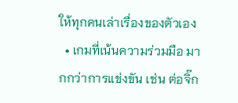ให้ทุกคนเล่าเรื่องของตัวเอง
  • เกมที่เน้นความร่วมมือ มากกว่าการแข่งขัน เช่น ต่อจิ๊ก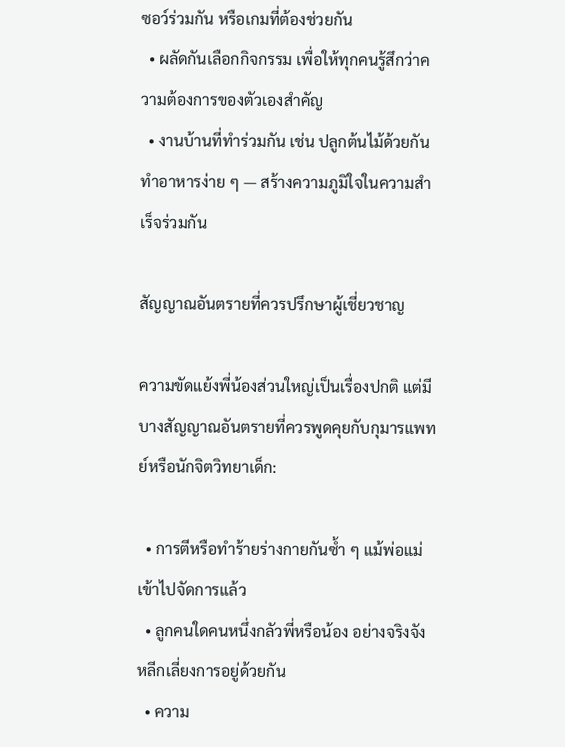ซอว์ร่วมกัน หรือเกมที่ต้องช่วยกัน
  • ผลัดกันเลือกกิจกรรม เพื่อให้ทุกคนรู้สึกว่าความต้องการของตัวเองสำคัญ
  • งานบ้านที่ทำร่วมกัน เช่น ปลูกต้นไม้ด้วยกัน ทำอาหารง่าย ๆ — สร้างความภูมิใจในความสำเร็จร่วมกัน

สัญญาณอันตรายที่ควรปรึกษาผู้เชี่ยวชาญ

ความขัดแย้งพี่น้องส่วนใหญ่เป็นเรื่องปกติ แต่มีบางสัญญาณอันตรายที่ควรพูดคุยกับกุมารแพทย์หรือนักจิตวิทยาเด็ก:

  • การตีหรือทำร้ายร่างกายกันซ้ำ ๆ แม้พ่อแม่เข้าไปจัดการแล้ว
  • ลูกคนใดคนหนึ่งกลัวพี่หรือน้อง อย่างจริงจัง หลีกเลี่ยงการอยู่ด้วยกัน
  • ความ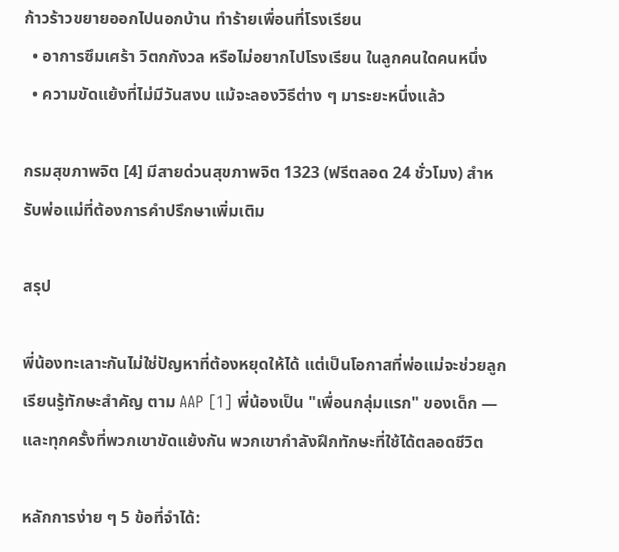ก้าวร้าวขยายออกไปนอกบ้าน ทำร้ายเพื่อนที่โรงเรียน
  • อาการซึมเศร้า วิตกกังวล หรือไม่อยากไปโรงเรียน ในลูกคนใดคนหนึ่ง
  • ความขัดแย้งที่ไม่มีวันสงบ แม้จะลองวิธีต่าง ๆ มาระยะหนึ่งแล้ว

กรมสุขภาพจิต [4] มีสายด่วนสุขภาพจิต 1323 (ฟรีตลอด 24 ชั่วโมง) สำหรับพ่อแม่ที่ต้องการคำปรึกษาเพิ่มเติม

สรุป

พี่น้องทะเลาะกันไม่ใช่ปัญหาที่ต้องหยุดให้ได้ แต่เป็นโอกาสที่พ่อแม่จะช่วยลูกเรียนรู้ทักษะสำคัญ ตาม AAP [1] พี่น้องเป็น "เพื่อนกลุ่มแรก" ของเด็ก — และทุกครั้งที่พวกเขาขัดแย้งกัน พวกเขากำลังฝึกทักษะที่ใช้ได้ตลอดชีวิต

หลักการง่าย ๆ 5 ข้อที่จำได้: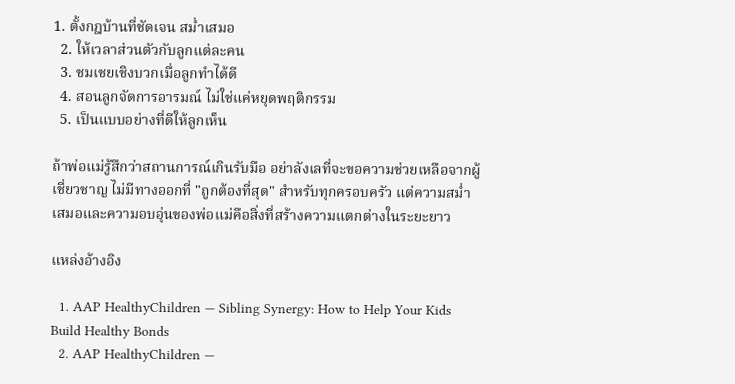1. ตั้งกฎบ้านที่ชัดเจน สม่ำเสมอ
  2. ให้เวลาส่วนตัวกับลูกแต่ละคน
  3. ชมเชยเชิงบวกเมื่อลูกทำได้ดี
  4. สอนลูกจัดการอารมณ์ ไม่ใช่แค่หยุดพฤติกรรม
  5. เป็นแบบอย่างที่ดีให้ลูกเห็น

ถ้าพ่อแม่รู้สึกว่าสถานการณ์เกินรับมือ อย่าลังเลที่จะขอความช่วยเหลือจากผู้เชี่ยวชาญ ไม่มีทางออกที่ "ถูกต้องที่สุด" สำหรับทุกครอบครัว แต่ความสม่ำเสมอและความอบอุ่นของพ่อแม่คือสิ่งที่สร้างความแตกต่างในระยะยาว

แหล่งอ้างอิง

  1. AAP HealthyChildren — Sibling Synergy: How to Help Your Kids Build Healthy Bonds
  2. AAP HealthyChildren —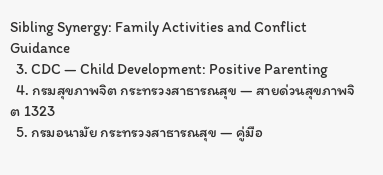Sibling Synergy: Family Activities and Conflict Guidance
  3. CDC — Child Development: Positive Parenting
  4. กรมสุขภาพจิต กระทรวงสาธารณสุข — สายด่วนสุขภาพจิต 1323
  5. กรมอนามัย กระทรวงสาธารณสุข — คู่มือ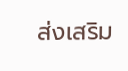ส่งเสริม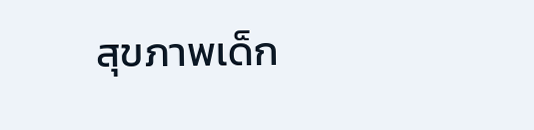สุขภาพเด็ก